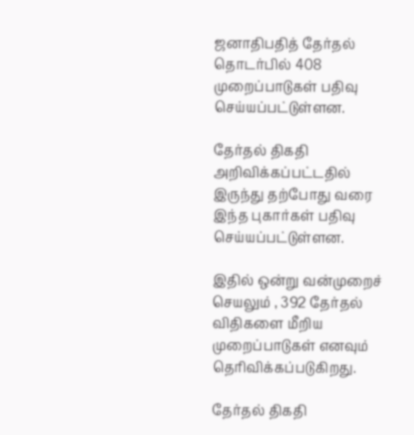ஜனாதிபதித் தேர்தல் தொடர்பில் 408 முறைப்பாடுகள் பதிவு செய்யப்பட்டுள்ளன.

தேர்தல் திகதி அறிவிக்கப்பட்டதில் இருந்து தற்போது வரை இந்த புகார்கள் பதிவு செய்யப்பட்டுள்ளன.

இதில் ஒன்று வன்முறைச் செயலும் , 392 தேர்தல் விதிகளை மீறிய முறைப்பாடுகள் எனவும் தெரிவிக்கப்படுகிறது.

தேர்தல் திகதி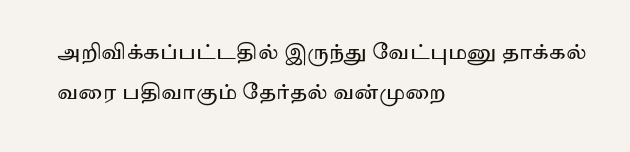அறிவிக்கப்பட்டதில் இருந்து வேட்புமனு தாக்கல் வரை பதிவாகும் தேர்தல் வன்முறை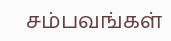சம்பவங்கள்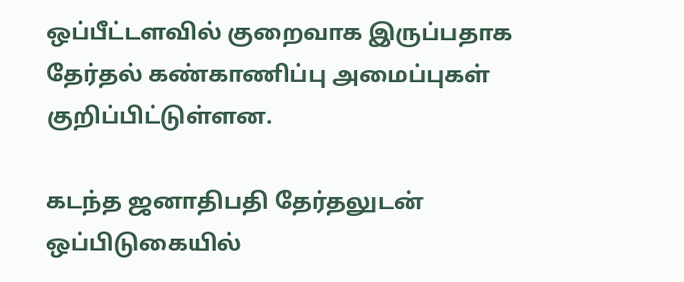ஒப்பீட்டளவில் குறைவாக இருப்பதாக தேர்தல் கண்காணிப்பு அமைப்புகள் குறிப்பிட்டுள்ளன.

கடந்த ஜனாதிபதி தேர்தலுடன் ஒப்பிடுகையில்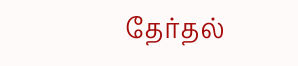தேர்தல்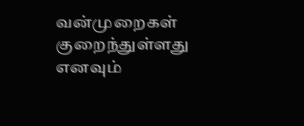வன்முறைகள் குறைந்துள்ளது எனவும்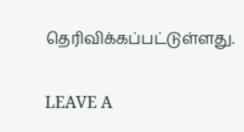தெரிவிக்கப்பட்டுள்ளது.

LEAVE A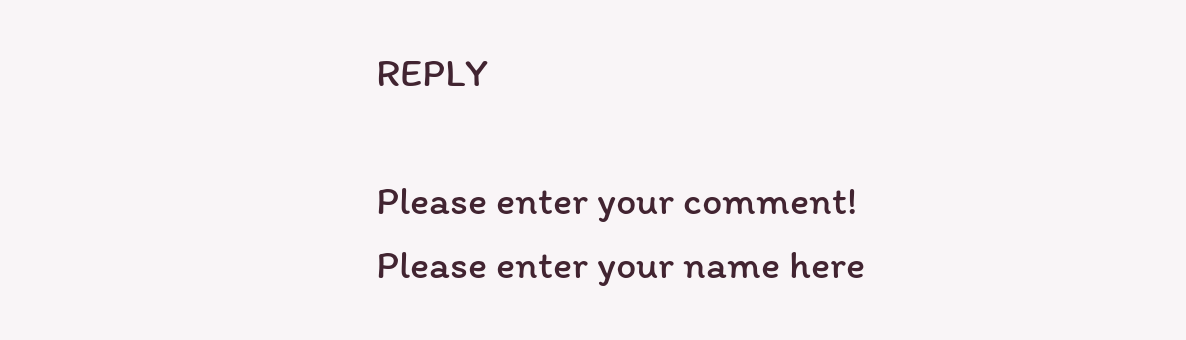REPLY

Please enter your comment!
Please enter your name here